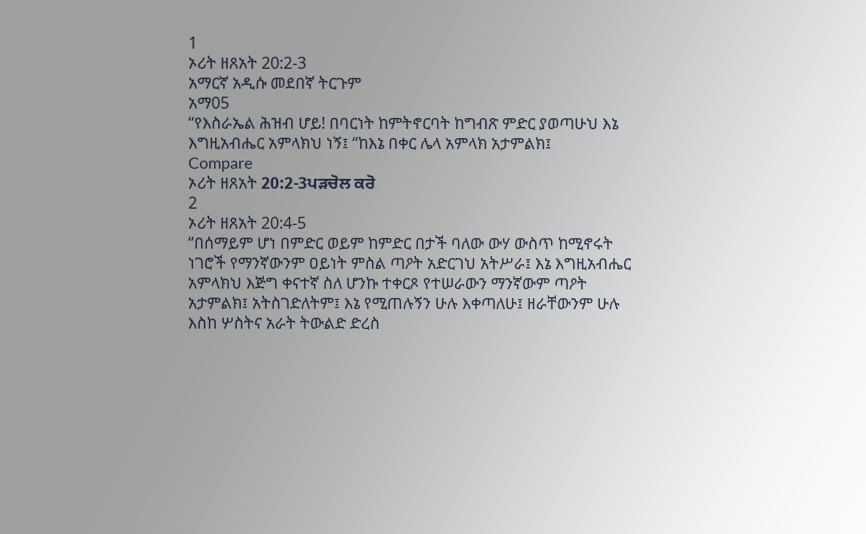1
ኦሪት ዘጸአት 20:2-3
አማርኛ አዲሱ መደበኛ ትርጉም
አማ05
“የእስራኤል ሕዝብ ሆይ! በባርነት ከምትኖርባት ከግብጽ ምድር ያወጣሁህ እኔ እግዚአብሔር አምላክህ ነኝ፤ “ከእኔ በቀር ሌላ አምላክ አታምልክ፤
Compare
ኦሪት ዘጸአት 20:2-3ਪੜਚੋਲ ਕਰੋ
2
ኦሪት ዘጸአት 20:4-5
“በሰማይም ሆነ በምድር ወይም ከምድር በታች ባለው ውሃ ውስጥ ከሚኖሩት ነገሮች የማንኛውንም ዐይነት ምስል ጣዖት አድርገህ አትሥራ፤ እኔ እግዚአብሔር አምላክህ እጅግ ቀናተኛ ስለ ሆንኩ ተቀርጾ የተሠራውን ማንኛውም ጣዖት አታምልክ፤ አትስገድለትም፤ እኔ የሚጠሉኝን ሁሉ እቀጣለሁ፤ ዘራቸውንም ሁሉ እስከ ሦስትና አራት ትውልድ ድረስ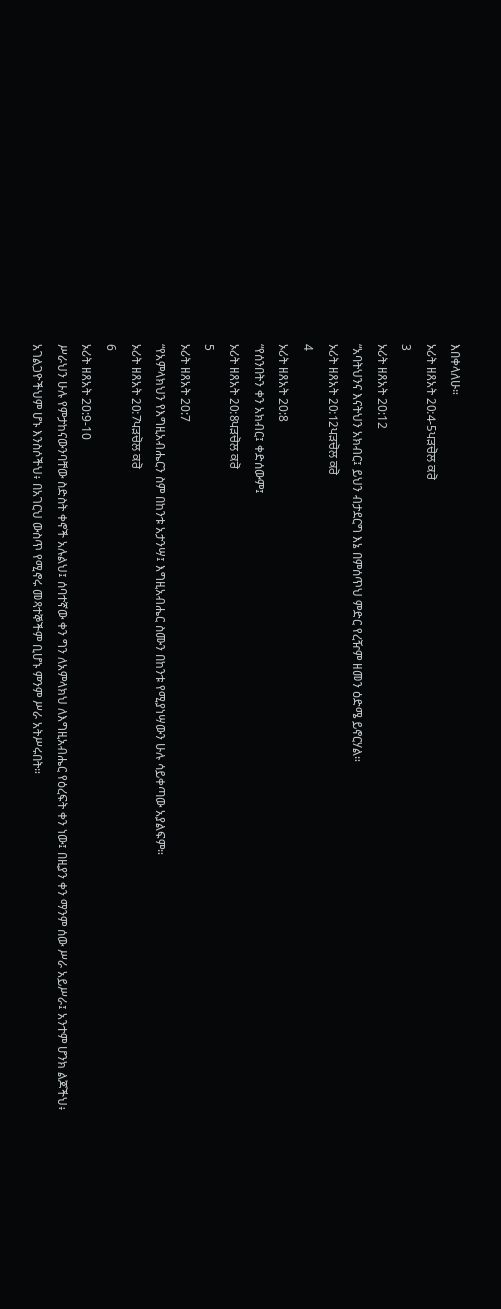እበቀላለሁ።
ኦሪት ዘጸአት 20:4-5ਪੜਚੋਲ ਕਰੋ
3
ኦሪት ዘጸአት 20:12
“አባትህንና እናትህን አክብር፤ ይህን ብታደርግ እኔ በምሰጥህ ምድር የረዥም ዘመን ዕድሜ ይኖርሃል።
ኦሪት ዘጸአት 20:12ਪੜਚੋਲ ਕਰੋ
4
ኦሪት ዘጸአት 20:8
“የሰንበትን ቀን አክብር፤ ቀድሰውም፤
ኦሪት ዘጸአት 20:8ਪੜਚੋਲ ਕਰੋ
5
ኦሪት ዘጸአት 20:7
“የአምላክህን የእግዚአብሔርን ስም በከንቱ አታንሣ፤ እግዚአብሔር ስሙን በከንቱ የሚያነሣውን ሁሉ ሳይቀጣው አያልፍም።
ኦሪት ዘጸአት 20:7ਪੜਚੋਲ ਕਰੋ
6
ኦሪት ዘጸአት 20:9-10
ሥራህን ሁሉ የምታከናውንባቸው ስድስት ቀኖች አሉልህ፤ ሰባተኛው ቀን ግን ለአምላክህ ለእግዚአብሔር የዕረፍት ቀን ነው፤ በዚያን ቀን ማንም ሰው ሥራ አይሥራ፤ አንተም ሆንክ ልጆችህ፥ አገልጋዮችህም ሆኑ እንስሶችህ፥ በአገርህ ውስጥ የሚኖሩ መጻተኞችም ቢሆኑ ምንም ሥራ አትሥሩበት።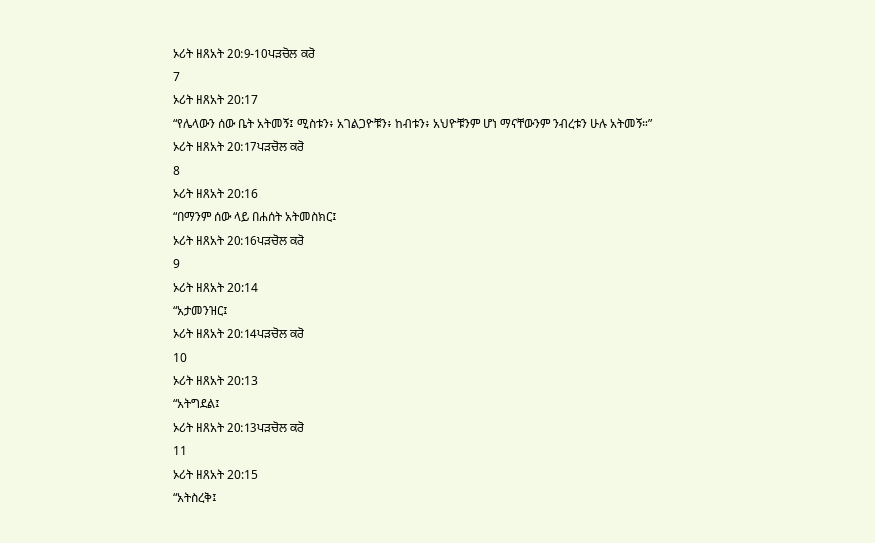ኦሪት ዘጸአት 20:9-10ਪੜਚੋਲ ਕਰੋ
7
ኦሪት ዘጸአት 20:17
“የሌላውን ሰው ቤት አትመኝ፤ ሚስቱን፥ አገልጋዮቹን፥ ከብቱን፥ አህዮቹንም ሆነ ማናቸውንም ንብረቱን ሁሉ አትመኝ።”
ኦሪት ዘጸአት 20:17ਪੜਚੋਲ ਕਰੋ
8
ኦሪት ዘጸአት 20:16
“በማንም ሰው ላይ በሐሰት አትመስክር፤
ኦሪት ዘጸአት 20:16ਪੜਚੋਲ ਕਰੋ
9
ኦሪት ዘጸአት 20:14
“አታመንዝር፤
ኦሪት ዘጸአት 20:14ਪੜਚੋਲ ਕਰੋ
10
ኦሪት ዘጸአት 20:13
“አትግደል፤
ኦሪት ዘጸአት 20:13ਪੜਚੋਲ ਕਰੋ
11
ኦሪት ዘጸአት 20:15
“አትስረቅ፤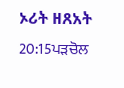ኦሪት ዘጸአት 20:15ਪੜਚੋਲ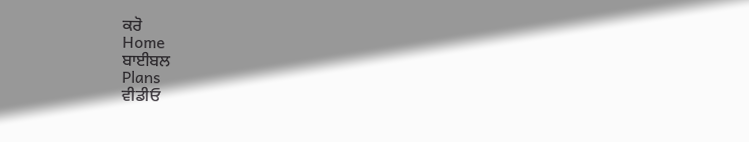ਕਰੋ
Home
ਬਾਈਬਲ
Plans
ਵੀਡੀਓ